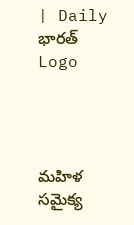| Daily భారత్
Logo




మహిళ సమైక్య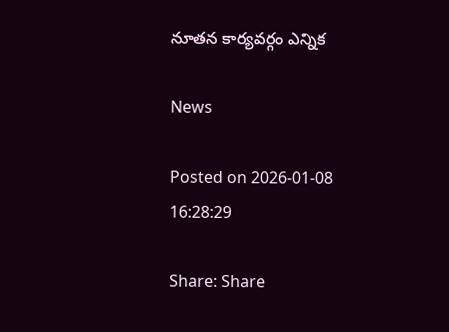నూతన కార్యవర్గం ఎన్నిక

News

Posted on 2026-01-08 16:28:29

Share: Share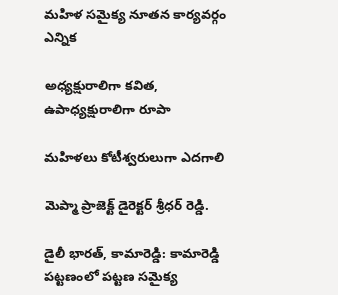మహిళ సమైక్య నూతన కార్యవర్గం ఎన్నిక

అధ్యక్షురాలిగా కవిత, ఉపాధ్యక్షురాలిగా రూపా

మహిళలు కోటీశ్వరులుగా ఎదగాలి

మెప్మా ప్రాజెక్ట్ డైరెక్టర్ శ్రీధర్ రెడ్డి.

డైలీ భారత్, కామారెడ్డి: కామారెడ్డి పట్టణంలో పట్టణ సమైక్య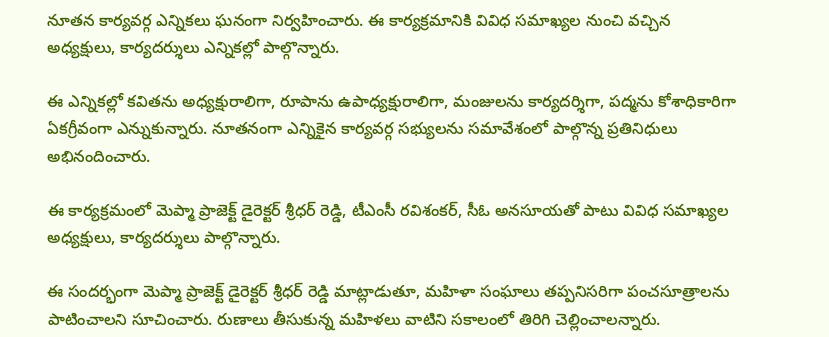నూతన కార్యవర్గ ఎన్నికలు ఘనంగా నిర్వహించారు. ఈ కార్యక్రమానికి వివిధ సమాఖ్యల నుంచి వచ్చిన అధ్యక్షులు, కార్యదర్శులు ఎన్నికల్లో పాల్గొన్నారు.

ఈ ఎన్నికల్లో కవితను అధ్యక్షురాలిగా, రూపాను ఉపాధ్యక్షురాలిగా, మంజులను కార్యదర్శిగా, పద్మను కోశాధికారిగా ఏకగ్రీవంగా ఎన్నుకున్నారు. నూతనంగా ఎన్నికైన కార్యవర్గ సభ్యులను సమావేశంలో పాల్గొన్న ప్రతినిధులు అభినందించారు.

ఈ కార్యక్రమంలో మెప్మా ప్రాజెక్ట్ డైరెక్టర్ శ్రీధర్ రెడ్డి, టీఎంసీ రవిశంకర్, సీఓ అనసూయతో పాటు వివిధ సమాఖ్యల అధ్యక్షులు, కార్యదర్శులు పాల్గొన్నారు.

ఈ సందర్భంగా మెప్మా ప్రాజెక్ట్ డైరెక్టర్ శ్రీధర్ రెడ్డి మాట్లాడుతూ, మహిళా సంఘాలు తప్పనిసరిగా పంచసూత్రాలను పాటించాలని సూచించారు. రుణాలు తీసుకున్న మహిళలు వాటిని సకాలంలో తిరిగి చెల్లించాలన్నారు.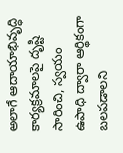అలాగే ఆదాయాభివృద్ధి కార్యక్రమాలపై దృష్టి సారించి, స్వయం ఉపాధి ద్వారా ఆర్థికంగా బలపడాలని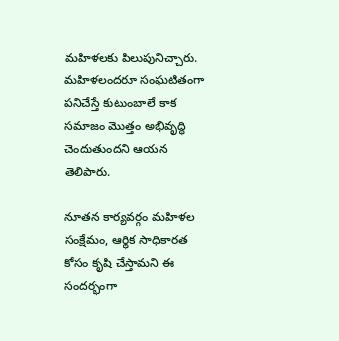మహిళలకు పిలుపునిచ్చారు. మహిళలందరూ సంఘటితంగా పనిచేస్తే కుటుంబాలే కాక సమాజం మొత్తం అభివృద్ధి చెందుతుందని ఆయన తెలిపారు.

నూతన కార్యవర్గం మహిళల సంక్షేమం, ఆర్థిక సాధికారత కోసం కృషి చేస్తామని ఈ సందర్భంగా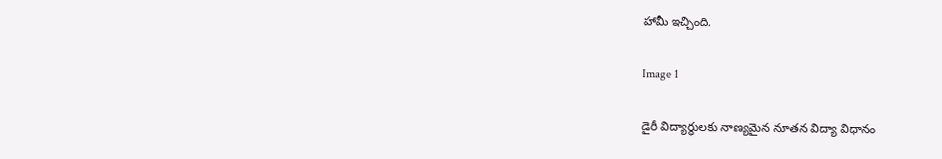హామీ ఇచ్చింది.

Image 1

డైరీ విద్యార్థులకు నాణ్యమైన నూతన విద్యా విధానం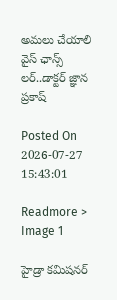అమలు చేయాలి వైస్ ఛాన్స్ లర్..డాక్టర్ జ్ఞాన ప్రకాష్

Posted On 2026-07-27 15:43:01

Readmore >
Image 1

హైడ్రా కమిషనర్‌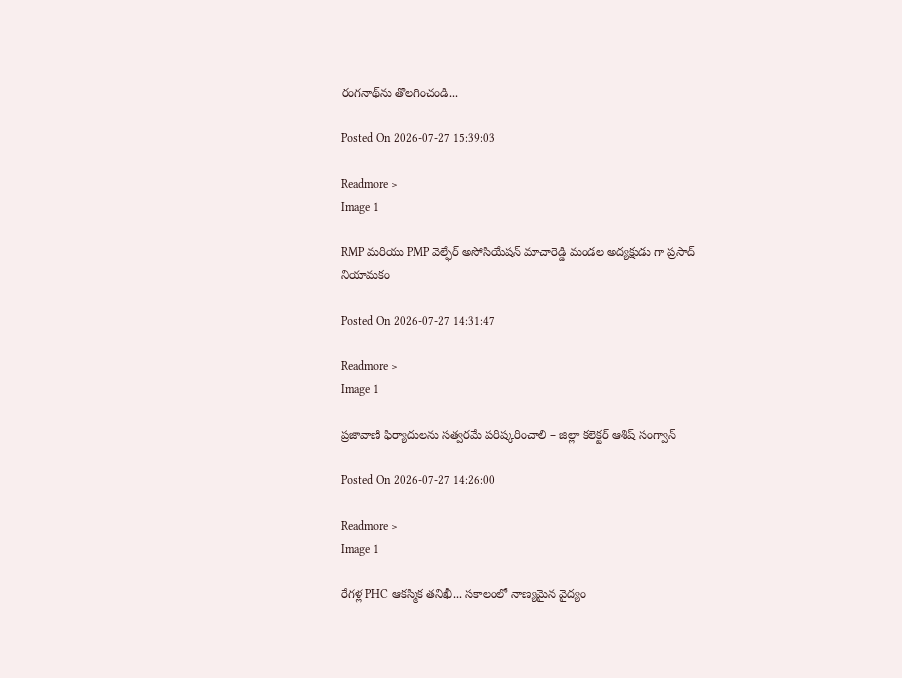రంగనాథ్‌ను తొలగించండి...

Posted On 2026-07-27 15:39:03

Readmore >
Image 1

RMP మరియు PMP వెల్ఫేర్ అసోసియేషన్ మాచారెడ్డి మండల అద్యక్షుడు గా ప్రసాద్ నియామకం

Posted On 2026-07-27 14:31:47

Readmore >
Image 1

ప్రజావాణి ఫిర్యాదులను సత్వరమే పరిష్కరించాలి – జిల్లా కలెక్టర్ ఆశిష్ సంగ్వాన్

Posted On 2026-07-27 14:26:00

Readmore >
Image 1

రేగళ్ల PHC ఆకస్మిక తనిఖీ... సకాలంలో నాణ్యమైన వైద్యం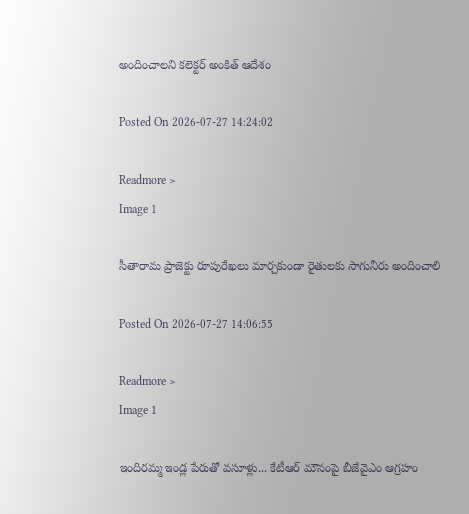అందించాలని కలెక్టర్ అంకిత్ ఆదేశం

Posted On 2026-07-27 14:24:02

Readmore >
Image 1

సీతారామ ప్రాజెక్టు రూపురేఖలు మార్చకుండా రైతులకు సాగునీరు అందించాలి

Posted On 2026-07-27 14:06:55

Readmore >
Image 1

ఇందిరమ్మ ఇండ్ల పేరుతో వసూళ్లు... కేటీఆర్ మౌనంపై బీజేవైఎం ఆగ్రహం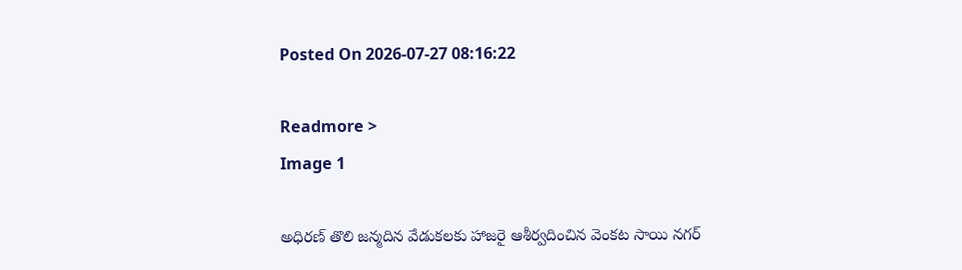Posted On 2026-07-27 08:16:22

Readmore >
Image 1

అధిరణ్ తొలి జన్మదిన వేడుకలకు హాజరై ఆశీర్వదించిన వెంకట సాయి నగర్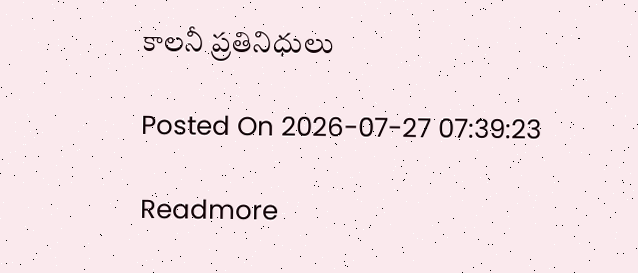కాలనీ ప్రతినిధులు

Posted On 2026-07-27 07:39:23

Readmore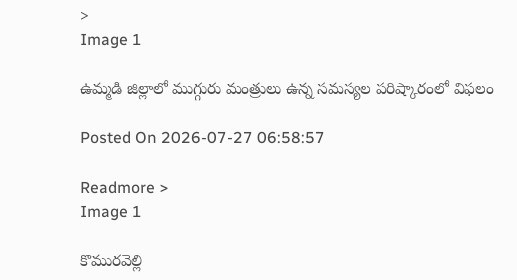>
Image 1

ఉమ్మడి జిల్లాలో ముగ్గురు మంత్రులు ఉన్న సమస్యల పరిష్కారంలో విఫలం

Posted On 2026-07-27 06:58:57

Readmore >
Image 1

కొమురవెల్లి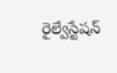రైల్వేస్టేషన్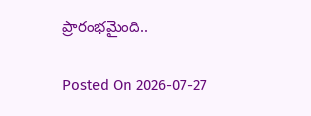ప్రారంభమైంది..

Posted On 2026-07-27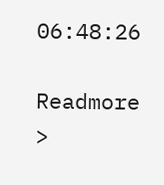06:48:26

Readmore >